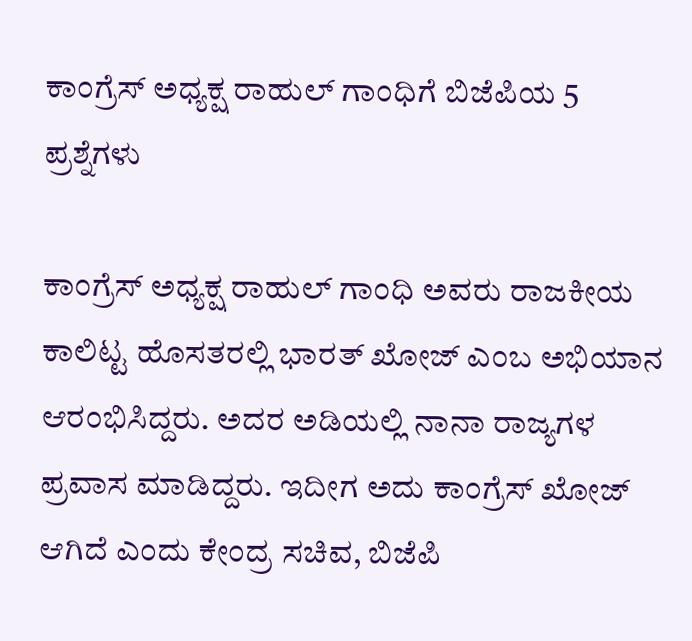ಕಾಂಗ್ರೆಸ್ ಅಧ್ಯಕ್ಷ ರಾಹುಲ್ ಗಾಂಧಿಗೆ ಬಿಜೆಪಿಯ 5 ಪ್ರಶ್ನೆಗಳು

ಕಾಂಗ್ರೆಸ್ ಅಧ್ಯಕ್ಷ ರಾಹುಲ್ ಗಾಂಧಿ ಅವರು ರಾಜಕೀಯ ಕಾಲಿಟ್ಟ ಹೊಸತರಲ್ಲಿ ಭಾರತ್ ಖೋಜ್ ಎಂಬ ಅಭಿಯಾನ ಆರಂಭಿಸಿದ್ದರು. ಅದರ ಅಡಿಯಲ್ಲಿ ನಾನಾ ರಾಜ್ಯಗಳ ಪ್ರವಾಸ ಮಾಡಿದ್ದರು. ಇದೀಗ ಅದು ಕಾಂಗ್ರೆಸ್ ಖೋಜ್ ಆಗಿದೆ ಎಂದು ಕೇಂದ್ರ ಸಚಿವ, ಬಿಜೆಪಿ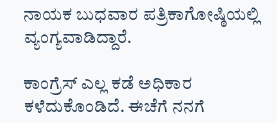ನಾಯಕ ಬುಧವಾರ ಪತ್ರಿಕಾಗೋಷ್ಠಿಯಲ್ಲಿ ವ್ಯಂಗ್ಯವಾಡಿದ್ದಾರೆ.

ಕಾಂಗ್ರೆಸ್ ಎಲ್ಲ ಕಡೆ ಅಧಿಕಾರ ಕಳೆದುಕೊಂಡಿದೆ. ಈಚೆಗೆ ನನಗೆ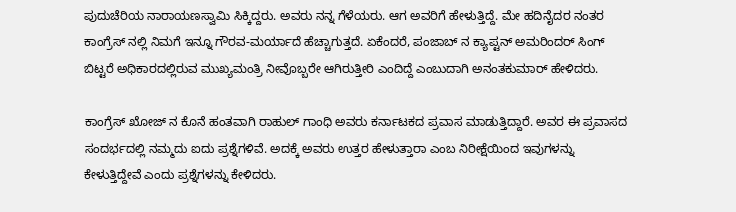ಪುದುಚೆರಿಯ ನಾರಾಯಣಸ್ವಾಮಿ ಸಿಕ್ಕಿದ್ದರು. ಅವರು ನನ್ನ ಗೆಳೆಯರು. ಆಗ ಅವರಿಗೆ ಹೇಳುತ್ತಿದ್ದೆ. ಮೇ ಹದಿನೈದರ ನಂತರ ಕಾಂಗ್ರೆಸ್ ನಲ್ಲಿ ನಿಮಗೆ ಇನ್ನೂ ಗೌರವ-ಮರ್ಯಾದೆ ಹೆಚ್ಚಾಗುತ್ತದೆ. ಏಕೆಂದರೆ, ಪಂಜಾಬ್ ನ ಕ್ಯಾಪ್ಟನ್ ಅಮರಿಂದರ್ ಸಿಂಗ್ ಬಿಟ್ಟರೆ ಅಧಿಕಾರದಲ್ಲಿರುವ ಮುಖ್ಯಮಂತ್ರಿ ನೀವೊಬ್ಬರೇ ಆಗಿರುತ್ತೀರಿ ಎಂದಿದ್ದೆ ಎಂಬುದಾಗಿ ಅನಂತಕುಮಾರ್ ಹೇಳಿದರು.

ಕಾಂಗ್ರೆಸ್ ಖೋಜ್ ನ ಕೊನೆ ಹಂತವಾಗಿ ರಾಹುಲ್ ಗಾಂಧಿ ಅವರು ಕರ್ನಾಟಕದ ಪ್ರವಾಸ ಮಾಡುತ್ತಿದ್ದಾರೆ. ಅವರ ಈ ಪ್ರವಾಸದ ಸಂದರ್ಭದಲ್ಲಿ ನಮ್ಮದು ಐದು ಪ್ರಶ್ನೆಗಳಿವೆ. ಅದಕ್ಕೆ ಅವರು ಉತ್ತರ ಹೇಳುತ್ತಾರಾ ಎಂಬ ನಿರೀಕ್ಷೆಯಿಂದ ಇವುಗಳನ್ನು ಕೇಳುತ್ತಿದ್ದೇವೆ ಎಂದು ಪ್ರಶ್ನೆಗಳನ್ನು ಕೇಳಿದರು.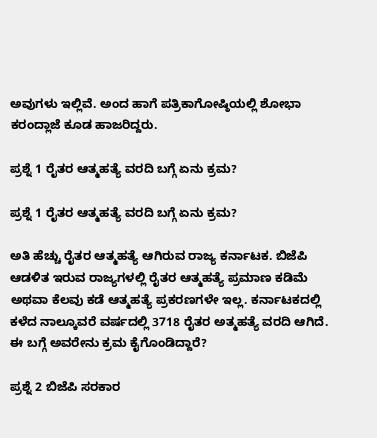ಅವುಗಳು ಇಲ್ಲಿವೆ. ಅಂದ ಹಾಗೆ ಪತ್ರಿಕಾಗೋಷ್ಠಿಯಲ್ಲಿ ಶೋಭಾ ಕರಂದ್ಲಾಜೆ ಕೂಡ ಹಾಜರಿದ್ದರು.

ಪ್ರಶ್ನೆ 1 ರೈತರ ಆತ್ಮಹತ್ಯೆ ವರದಿ ಬಗ್ಗೆ ಏನು ಕ್ರಮ?

ಪ್ರಶ್ನೆ 1 ರೈತರ ಆತ್ಮಹತ್ಯೆ ವರದಿ ಬಗ್ಗೆ ಏನು ಕ್ರಮ?

ಅತಿ ಹೆಚ್ಚು ರೈತರ ಆತ್ಮಹತ್ಯೆ ಆಗಿರುವ ರಾಜ್ಯ ಕರ್ನಾಟಕ. ಬಿಜೆಪಿ ಆಡಳಿತ ಇರುವ ರಾಜ್ಯಗಳಲ್ಲಿ ರೈತರ ಆತ್ಮಹತ್ಯೆ ಪ್ರಮಾಣ ಕಡಿಮೆ ಅಥವಾ ಕೆಲವು ಕಡೆ ಆತ್ಮಹತ್ಯೆ ಪ್ರಕರಣಗಳೇ ಇಲ್ಲ. ಕರ್ನಾಟಕದಲ್ಲಿ ಕಳೆದ ನಾಲ್ಕೂವರೆ ವರ್ಷದಲ್ಲಿ 3718 ರೈತರ ಅತ್ಮಹತ್ಯೆ ವರದಿ ಆಗಿದೆ. ಈ ಬಗ್ಗೆ ಅವರೇನು ಕ್ರಮ ಕೈಗೊಂಡಿದ್ದಾರೆ?

ಪ್ರಶ್ನೆ 2 ಬಿಜೆಪಿ ಸರಕಾರ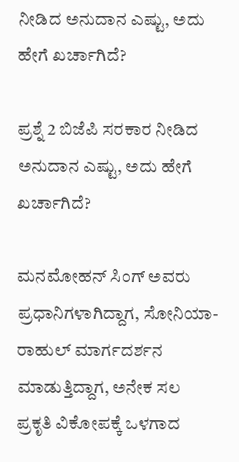ನೀಡಿದ ಅನುದಾನ ಎಷ್ಟು, ಅದು ಹೇಗೆ ಖರ್ಚಾಗಿದೆ?

ಪ್ರಶ್ನೆ 2 ಬಿಜೆಪಿ ಸರಕಾರ ನೀಡಿದ ಅನುದಾನ ಎಷ್ಟು, ಅದು ಹೇಗೆ ಖರ್ಚಾಗಿದೆ?

ಮನಮೋಹನ್ ಸಿಂಗ್ ಅವರು ಪ್ರಧಾನಿಗಳಾಗಿದ್ದಾಗ, ಸೋನಿಯಾ- ರಾಹುಲ್ ಮಾರ್ಗದರ್ಶನ ಮಾಡುತ್ತಿದ್ದಾಗ, ಅನೇಕ ಸಲ ಪ್ರಕೃತಿ ವಿಕೋಪಕ್ಕೆ ಒಳಗಾದ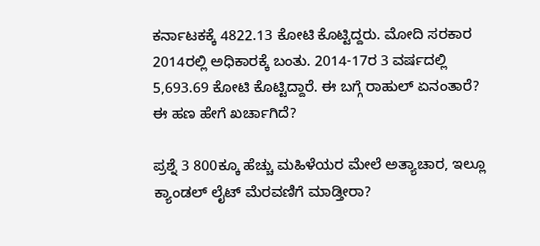ಕರ್ನಾಟಕಕ್ಕೆ 4822.13 ಕೋಟಿ ಕೊಟ್ಟಿದ್ದರು. ಮೋದಿ ಸರಕಾರ 2014ರಲ್ಲಿ ಅಧಿಕಾರಕ್ಕೆ ಬಂತು. 2014-17ರ 3 ವರ್ಷದಲ್ಲಿ 5,693.69 ಕೋಟಿ ಕೊಟ್ಟಿದ್ದಾರೆ. ಈ ಬಗ್ಗೆ ರಾಹುಲ್ ಏನಂತಾರೆ? ಈ ಹಣ ಹೇಗೆ ಖರ್ಚಾಗಿದೆ?

ಪ್ರಶ್ನೆ 3 800ಕ್ಕೂ ಹೆಚ್ಚು ಮಹಿಳೆಯರ ಮೇಲೆ ಅತ್ಯಾಚಾರ, ಇಲ್ಲೂ ಕ್ಯಾಂಡಲ್ ಲೈಟ್ ಮೆರವಣಿಗೆ ಮಾಡ್ತೀರಾ?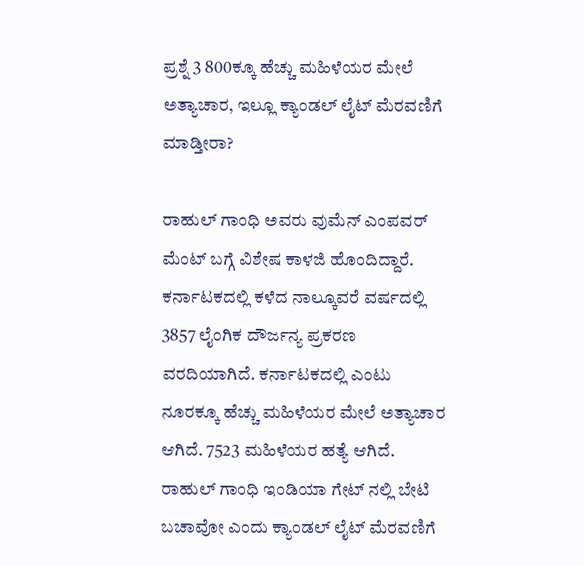ಪ್ರಶ್ನೆ 3 800ಕ್ಕೂ ಹೆಚ್ಚು ಮಹಿಳೆಯರ ಮೇಲೆ ಅತ್ಯಾಚಾರ, ಇಲ್ಲೂ ಕ್ಯಾಂಡಲ್ ಲೈಟ್ ಮೆರವಣಿಗೆ ಮಾಡ್ತೀರಾ?

ರಾಹುಲ್ ಗಾಂಧಿ ಅವರು ವುಮೆನ್ ಎಂಪವರ್ ಮೆಂಟ್ ಬಗ್ಗೆ ವಿಶೇಷ ಕಾಳಜಿ ಹೊಂದಿದ್ದಾರೆ. ಕರ್ನಾಟಕದಲ್ಲಿ ಕಳೆದ ನಾಲ್ಕೂವರೆ ವರ್ಷದಲ್ಲಿ 3857 ಲೈಂಗಿಕ ದೌರ್ಜನ್ಯ ಪ್ರಕರಣ ವರದಿಯಾಗಿದೆ. ಕರ್ನಾಟಕದಲ್ಲಿ ಎಂಟು ನೂರಕ್ಕೂ ಹೆಚ್ಚು ಮಹಿಳೆಯರ ಮೇಲೆ ಅತ್ಯಾಚಾರ ಆಗಿದೆ. 7523 ಮಹಿಳೆಯರ ಹತ್ಯೆ ಆಗಿದೆ. ರಾಹುಲ್ ಗಾಂಧಿ ಇಂಡಿಯಾ ಗೇಟ್ ನಲ್ಲಿ ಬೇಟಿ ಬಚಾವೋ ಎಂದು ಕ್ಯಾಂಡಲ್ ಲೈಟ್ ಮೆರವಣಿಗೆ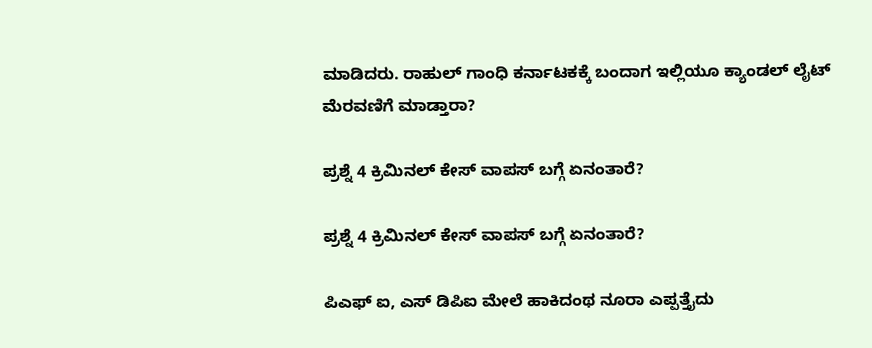ಮಾಡಿದರು. ರಾಹುಲ್ ಗಾಂಧಿ ಕರ್ನಾಟಕಕ್ಕೆ ಬಂದಾಗ ಇಲ್ಲಿಯೂ ಕ್ಯಾಂಡಲ್ ಲೈಟ್ ಮೆರವಣಿಗೆ ಮಾಡ್ತಾರಾ?

ಪ್ರಶ್ನೆ 4 ಕ್ರಿಮಿನಲ್ ಕೇಸ್ ವಾಪಸ್ ಬಗ್ಗೆ ಏನಂತಾರೆ?

ಪ್ರಶ್ನೆ 4 ಕ್ರಿಮಿನಲ್ ಕೇಸ್ ವಾಪಸ್ ಬಗ್ಗೆ ಏನಂತಾರೆ?

ಪಿಎಫ್ ಐ, ಎಸ್ ಡಿಪಿಐ ಮೇಲೆ ಹಾಕಿದಂಥ ನೂರಾ ಎಪ್ಪತ್ತೈದು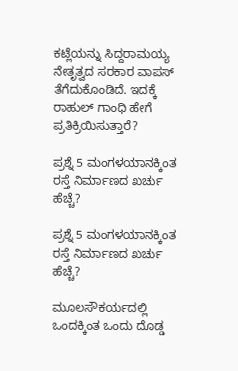ಕಟ್ಲೆಯನ್ನು ಸಿದ್ದರಾಮಯ್ಯ ನೇತೃತ್ವದ ಸರಕಾರ ವಾಪಸ್ ತೆಗೆದುಕೊಂಡಿದೆ. ಇದಕ್ಕೆ ರಾಹುಲ್ ಗಾಂಧಿ ಹೇಗೆ ಪ್ರತಿಕ್ರಿಯಿಸುತ್ತಾರೆ?

ಪ್ರಶ್ನೆ 5 ಮಂಗಳಯಾನಕ್ಕಿಂತ ರಸ್ತೆ ನಿರ್ಮಾಣದ ಖರ್ಚು ಹೆಚ್ಚೆ?

ಪ್ರಶ್ನೆ 5 ಮಂಗಳಯಾನಕ್ಕಿಂತ ರಸ್ತೆ ನಿರ್ಮಾಣದ ಖರ್ಚು ಹೆಚ್ಚೆ?

ಮೂಲಸೌಕರ್ಯದಲ್ಲಿ ಒಂದಕ್ಕಿಂತ ಒಂದು ದೊಡ್ಡ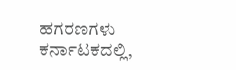ಹಗರಣಗಳು ಕರ್ನಾಟಕದಲ್ಲಿ,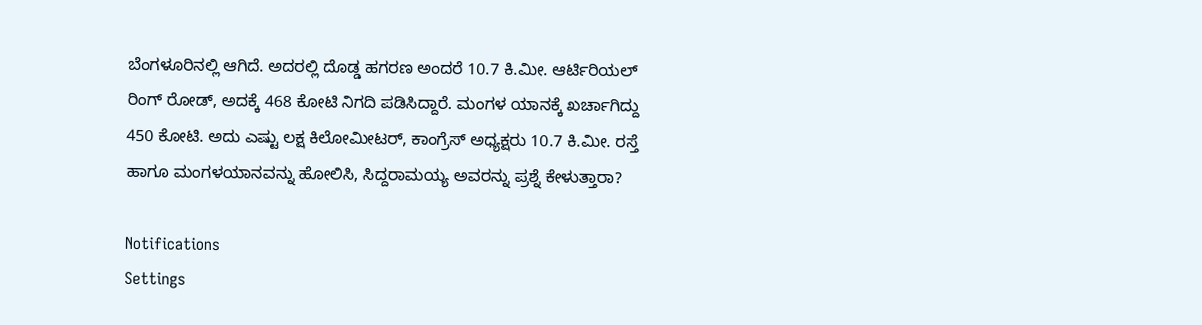ಬೆಂಗಳೂರಿನಲ್ಲಿ ಆಗಿದೆ. ಅದರಲ್ಲಿ ದೊಡ್ಡ ಹಗರಣ ಅಂದರೆ 10.7 ಕಿ.ಮೀ. ಆರ್ಟಿರಿಯಲ್ ರಿಂಗ್ ರೋಡ್, ಅದಕ್ಕೆ 468 ಕೋಟಿ ನಿಗದಿ ಪಡಿಸಿದ್ದಾರೆ. ಮಂಗಳ ಯಾನಕ್ಕೆ ಖರ್ಚಾಗಿದ್ದು 450 ಕೋಟಿ. ಅದು ಎಷ್ಟು ಲಕ್ಷ ಕಿಲೋಮೀಟರ್, ಕಾಂಗ್ರೆಸ್ ಅಧ್ಯಕ್ಷರು 10.7 ಕಿ.ಮೀ. ರಸ್ತೆ ಹಾಗೂ ಮಂಗಳಯಾನವನ್ನು ಹೋಲಿಸಿ, ಸಿದ್ದರಾಮಯ್ಯ ಅವರನ್ನು ಪ್ರಶ್ನೆ ಕೇಳುತ್ತಾರಾ?

Notifications
Settings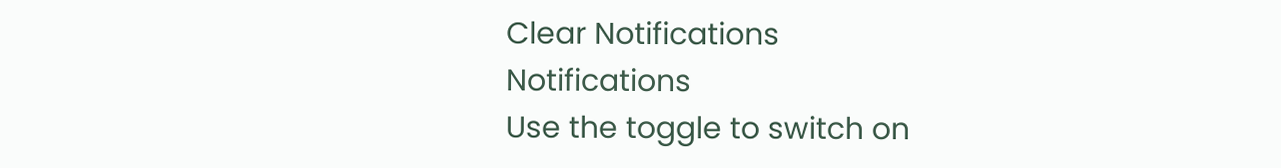Clear Notifications
Notifications
Use the toggle to switch on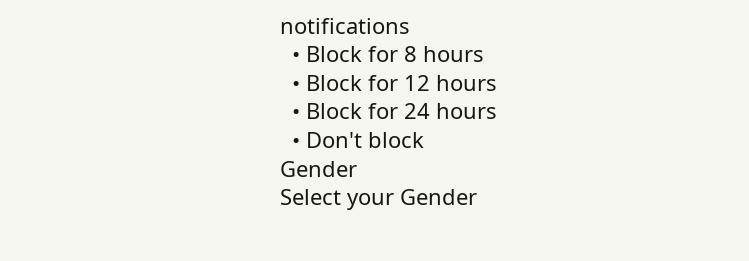notifications
  • Block for 8 hours
  • Block for 12 hours
  • Block for 24 hours
  • Don't block
Gender
Select your Gender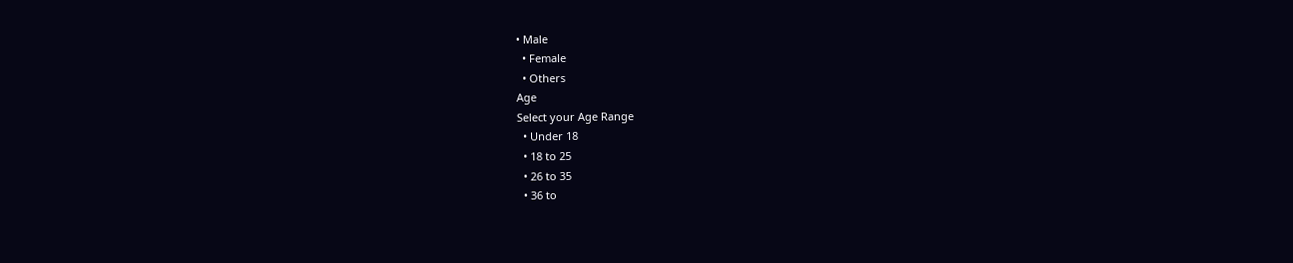• Male
  • Female
  • Others
Age
Select your Age Range
  • Under 18
  • 18 to 25
  • 26 to 35
  • 36 to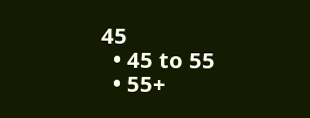45
  • 45 to 55
  • 55+